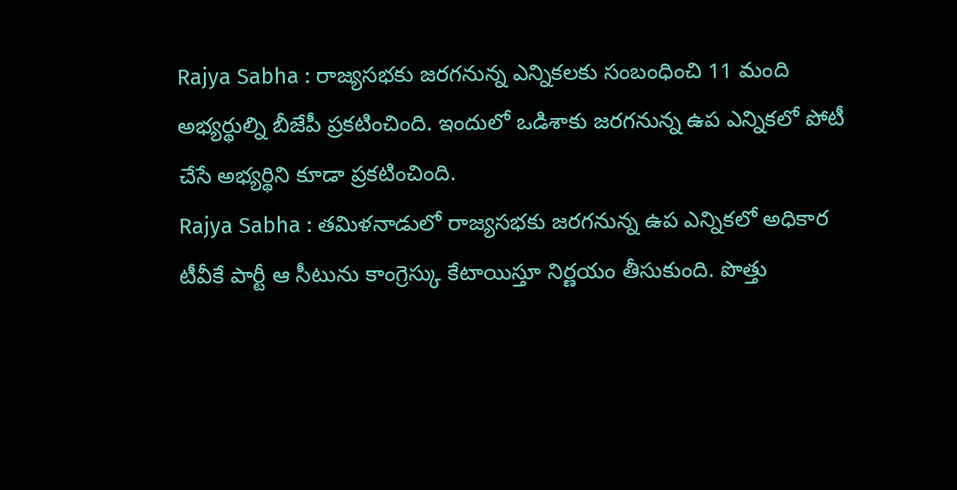Rajya Sabha : రాజ్యసభకు జరగనున్న ఎన్నికలకు సంబంధించి 11 మంది అభ్యర్థుల్ని బీజేపీ ప్రకటించింది. ఇందులో ఒడిశాకు జరగనున్న ఉప ఎన్నికలో పోటీ చేసే అభ్యర్థిని కూడా ప్రకటించింది.
Rajya Sabha : తమిళనాడులో రాజ్యసభకు జరగనున్న ఉప ఎన్నికలో అధికార టీవీకే పార్టీ ఆ సీటును కాంగ్రెస్కు కేటాయిస్తూ నిర్ణయం తీసుకుంది. పొత్తు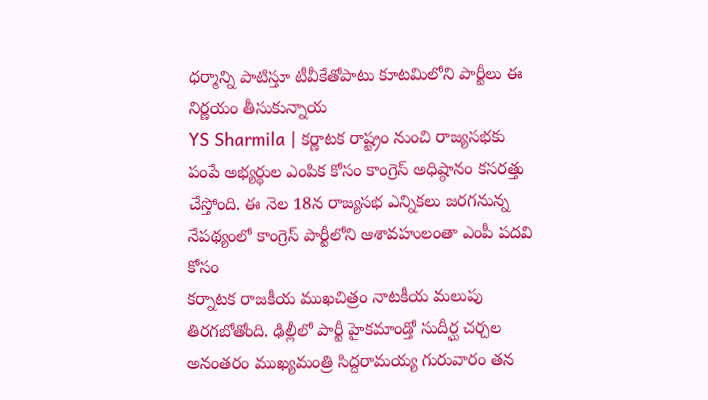ధర్మాన్ని పాటిస్తూ టీవీకేతోపాటు కూటమిలోని పార్టీలు ఈ నిర్ణయం తీసుకున్నాయ
YS Sharmila | కర్ణాటక రాష్ట్రం నుంచి రాజ్యసభకు పంపే అభ్యర్థుల ఎంపిక కోసం కాంగ్రెస్ అధిష్ఠానం కసరత్తు చేస్తోంది. ఈ నెల 18న రాజ్యసభ ఎన్నికలు జరగనున్న నేపథ్యంలో కాంగ్రెస్ పార్టీలోని ఆశావహులంతా ఎంపీ పదవి కోసం
కర్నాటక రాజకీయ ముఖచిత్రం నాటకీయ మలుపు తిరగబోతోంది. ఢిల్లీలో పార్టీ హైకమాండ్తో సుదీర్ఘ చర్చల అనంతరం ముఖ్యమంత్రి సిద్దరామయ్య గురువారం తన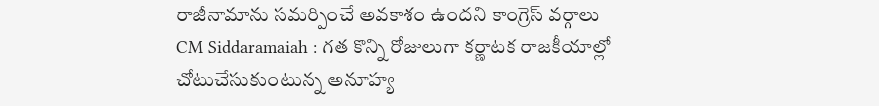రాజీనామాను సమర్పించే అవకాశం ఉందని కాంగ్రెస్ వర్గాలు
CM Siddaramaiah : గత కొన్ని రోజులుగా కర్ణాటక రాజకీయాల్లో చోటుచేసుకుంటున్న అనూహ్య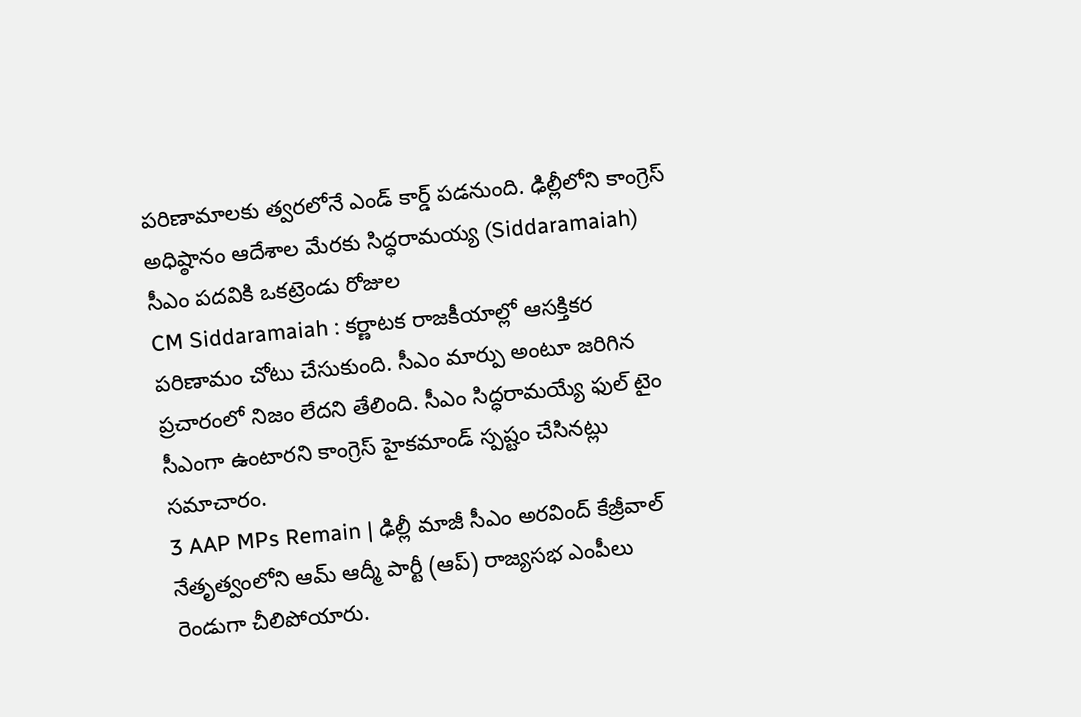పరిణామాలకు త్వరలోనే ఎండ్ కార్డ్ పడనుంది. ఢిల్లీలోని కాంగ్రెస్ అధిష్ఠానం ఆదేశాల మేరకు సిద్ధరామయ్య (Siddaramaiah) సీఎం పదవికి ఒకట్రెండు రోజుల
CM Siddaramaiah : కర్ణాటక రాజకీయాల్లో ఆసక్తికర పరిణామం చోటు చేసుకుంది. సీఎం మార్పు అంటూ జరిగిన ప్రచారంలో నిజం లేదని తేలింది. సీఎం సిద్ధరామయ్యే ఫుల్ టైం సీఎంగా ఉంటారని కాంగ్రెస్ హైకమాండ్ స్పష్టం చేసినట్లు సమాచారం.
3 AAP MPs Remain | ఢిల్లీ మాజీ సీఎం అరవింద్ కేజ్రీవాల్ నేతృత్వంలోని ఆమ్ ఆద్మీ పార్టీ (ఆప్) రాజ్యసభ ఎంపీలు రెండుగా చీలిపోయారు.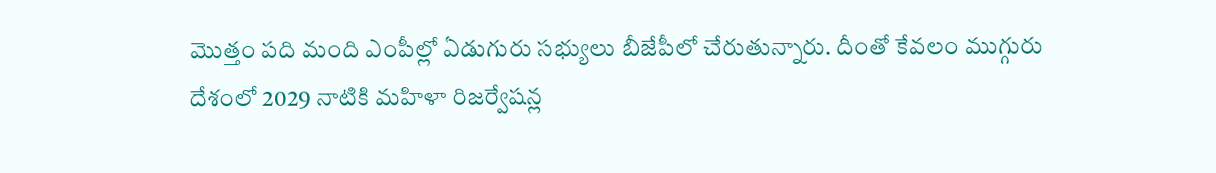మొత్తం పది మంది ఎంపీల్లో ఏడుగురు సభ్యులు బీజేపీలో చేరుతున్నారు. దీంతో కేవలం ముగ్గురు
దేశంలో 2029 నాటికి మహిళా రిజర్వేషన్ల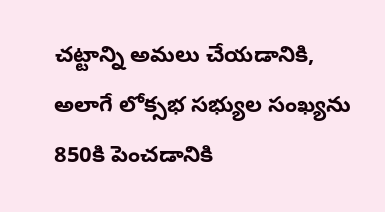చట్టాన్ని అమలు చేయడానికి, అలాగే లోక్సభ సభ్యుల సంఖ్యను 850కి పెంచడానికి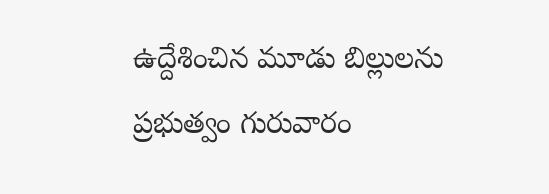ఉద్దేశించిన మూడు బిల్లులను ప్రభుత్వం గురువారం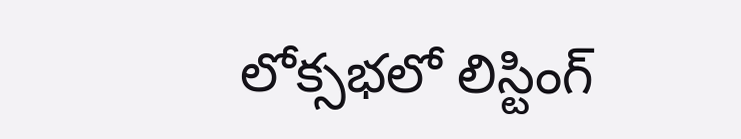లోక్సభలో లిస్టింగ్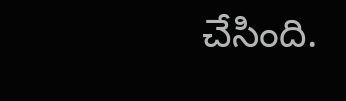చేసింది.